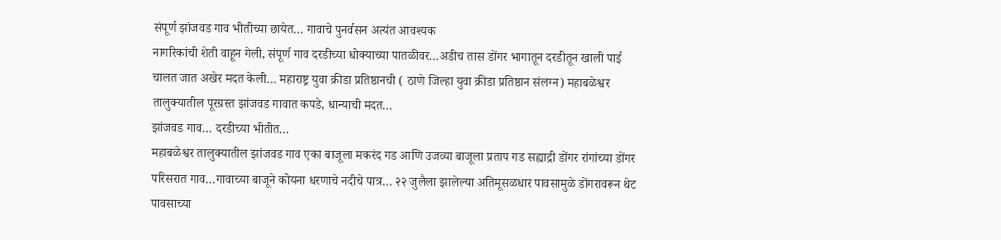संपूर्ण झांजवड गाव भीतीच्या छायेत… गावाचे पुनर्वसन अत्यंत आवश्यक
नागरिकांची शेती वाहून गेली, संपूर्ण गाव दरडीच्या धोक्याच्या पातळीवर…अडीच तास डोंगर भागातून दरडीतून खाली पाई चालत जात अखेर मदत केली… महाराष्ट्र युवा क्रीडा प्रतिष्ठानची ( ठाणे जिल्हा युवा क्रीडा प्रतिष्ठान संलग्न) महाबळेश्वर तालुक्यातील पूरग्रस्त झांजवड गावात कपडे, धान्याची मदत…
झांजवड गाव… दरडीच्या भीतीत…
महाबळेश्वर तालुक्यातील झांजवड गाव एका बाजूला मकरंद गड आणि उजव्या बाजूला प्रताप गड सह्याद्री डोंगर रांगांच्या डोंगर परिसरात गाव…गावाच्या बाजूने कोयना धरणाचे नदीचे पात्र… २२ जुलैला झालेल्या अतिमूसळधार पावसामुळे डोंगरावरून थेट पावसाच्या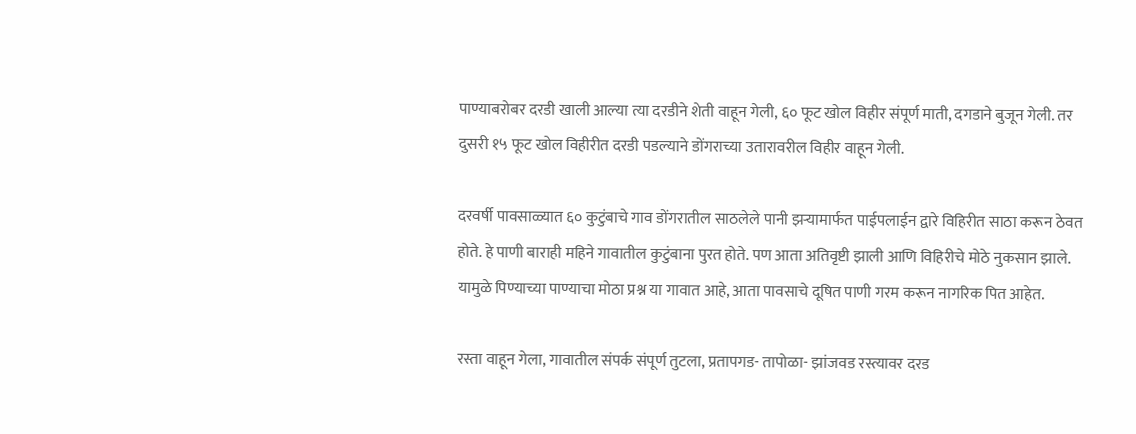पाण्याबरोबर दरडी खाली आल्या त्या दरडीने शेती वाहून गेली, ६० फूट खोल विहीर संपूर्ण माती, दगडाने बुजून गेली. तर दुसरी १५ फूट खोल विहीरीत दरडी पडल्याने डोंगराच्या उतारावरील विहीर वाहून गेली.

दरवर्षी पावसाळ्यात ६० कुटुंबाचे गाव डोंगरातील साठलेले पानी झऱ्यामार्फत पाईपलाईन द्वारे विहिरीत साठा करून ठेवत होते. हे पाणी बाराही महिने गावातील कुटुंबाना पुरत होते. पण आता अतिवृष्टी झाली आणि विहिरीचे मोठे नुकसान झाले. यामुळे पिण्याच्या पाण्याचा मोठा प्रश्न या गावात आहे, आता पावसाचे दूषित पाणी गरम करून नागरिक पित आहेत.

रस्ता वाहून गेला, गावातील संपर्क संपूर्ण तुटला, प्रतापगड- तापोळा- झांजवड रस्त्यावर दरड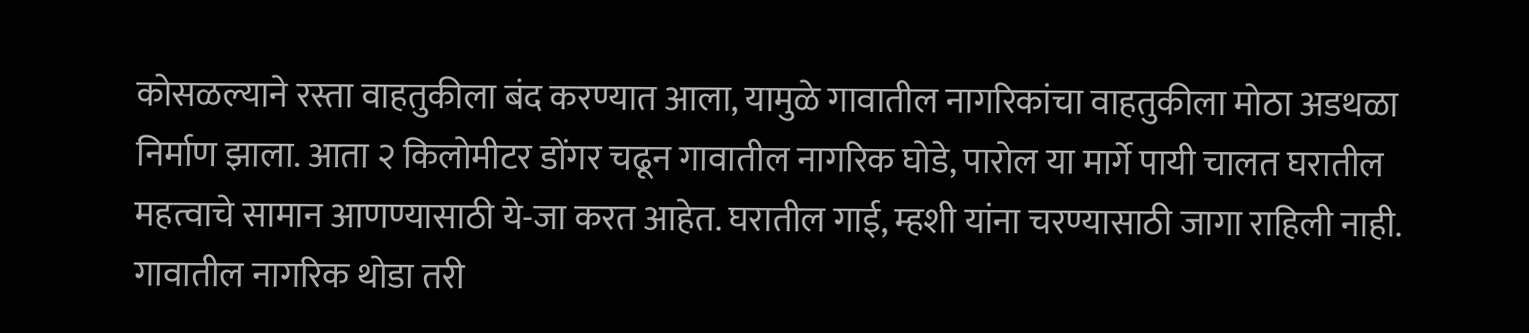कोसळल्याने रस्ता वाहतुकीला बंद करण्यात आला, यामुळे गावातील नागरिकांचा वाहतुकीला मोठा अडथळा निर्माण झाला. आता २ किलोमीटर डोंगर चढून गावातील नागरिक घोडे, पारोल या मार्गे पायी चालत घरातील महत्वाचे सामान आणण्यासाठी ये-जा करत आहेत. घरातील गाई, म्हशी यांना चरण्यासाठी जागा राहिली नाही.
गावातील नागरिक थोडा तरी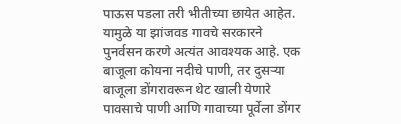पाऊस पडला तरी भीतीच्या छायेत आहेत. यामुळे या झांजवड गावचे सरकारने पुनर्वसन करणे अत्यंत आवश्यक आहे. एक बाजूला कोयना नदीचे पाणी, तर दुसऱ्या बाजूला डोंगरावरून थेट खाली येणारे पावसाचे पाणी आणि गावाच्या पूर्वेला डोंगर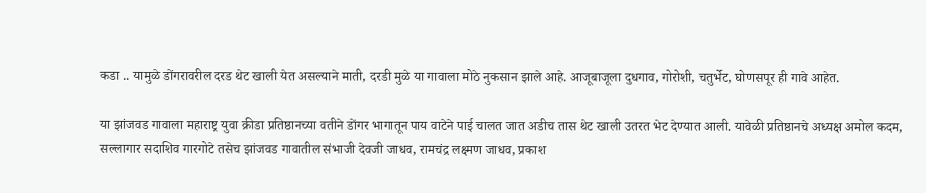कडा .. यामुळे डोंगरावरील दरड थेट खाली येत असल्याने माती, दरडी मुळे या गावाला मोठे नुकसान झाले आहे. आजूबाजूला दुधगाव, गोरोशी, चतुर्भेट, घोणसपूर ही गावे आहेत.

या झांजवड गावाला महाराष्ट्र युवा क्रीडा प्रतिष्ठानच्या वतीने डोंगर भागातून पाय वाटेने पाई चालत जात अडीच तास थेट खाली उतरत भेट देण्यात आली. यावेळी प्रतिष्ठानचे अध्यक्ष अमोल कदम, सल्लागार सदाशिव गारगोटे तसेच झांजवड गावातील संभाजी देवजी जाधव, रामचंद्र लक्ष्मण जाधव, प्रकाश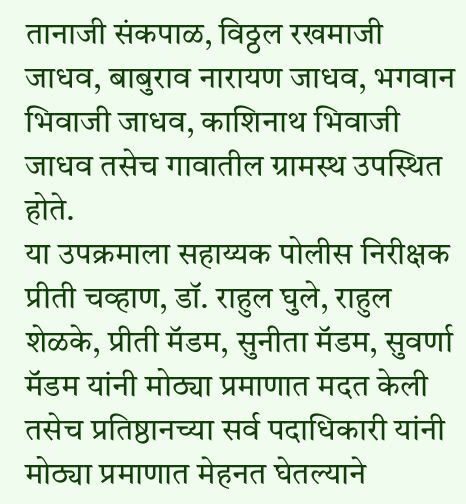तानाजी संकपाळ, विठ्ठल रखमाजी जाधव, बाबुराव नारायण जाधव, भगवान भिवाजी जाधव, काशिनाथ भिवाजी जाधव तसेच गावातील ग्रामस्थ उपस्थित होते.
या उपक्रमाला सहाय्यक पोलीस निरीक्षक प्रीती चव्हाण, डॉ. राहुल घुले, राहुल शेळके, प्रीती मॅडम, सुनीता मॅडम, सुवर्णा मॅडम यांनी मोठ्या प्रमाणात मदत केली तसेच प्रतिष्ठानच्या सर्व पदाधिकारी यांनी मोठ्या प्रमाणात मेहनत घेतल्याने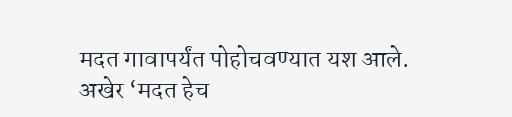मदत गावापर्यंत पोहोचवण्यात यश आले.
अखेर ‘मदत हेच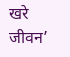खरे जीवन’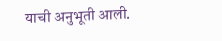याची अनुभूती आली.